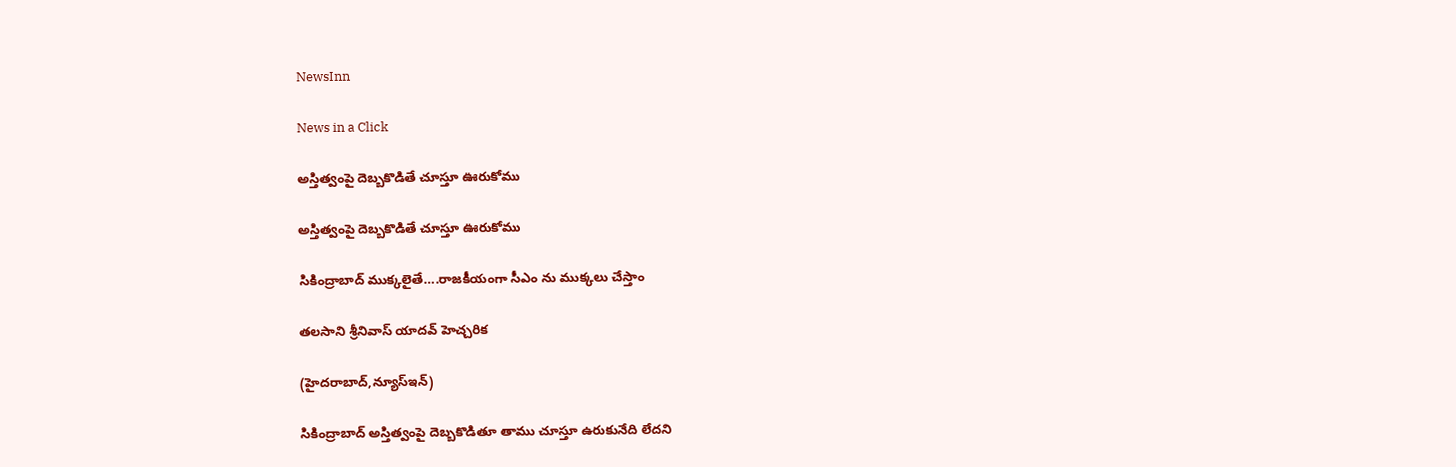NewsInn

News in a Click

అస్తిత్వంపై దెబ్బ‌కొడితే చూస్తూ ఊరుకోము

అస్తిత్వంపై దెబ్బ‌కొడితే చూస్తూ ఊరుకోము

సికింద్రాబాద్ ముక్క‌లైతే….రాజ‌కీయంగా సీఎం ను ముక్క‌లు చేస్తాం

త‌ల‌సాని శ్రీనివాస్ యాద‌వ్ హెచ్చ‌రిక‌

(హైద‌రాబాద్,న్యూస్ఇన్‌)

సికింద్రాబాద్ అస్తిత్వంపై దెబ్బ‌కొడితూ తాము చూస్తూ ఉరుకునేది లేద‌ని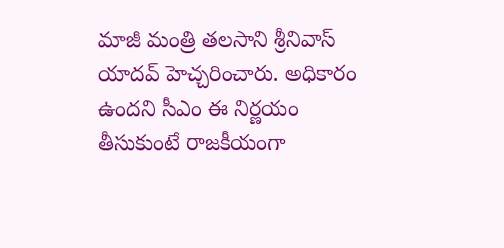మాజీ మంత్రి త‌ల‌సాని శ్రీనివాస్ యాద‌వ్ హెచ్చ‌రించారు. అధికారం ఉంద‌ని సీఎం ఈ నిర్ణ‌యం తీసుకుంటే రాజ‌కీయంగా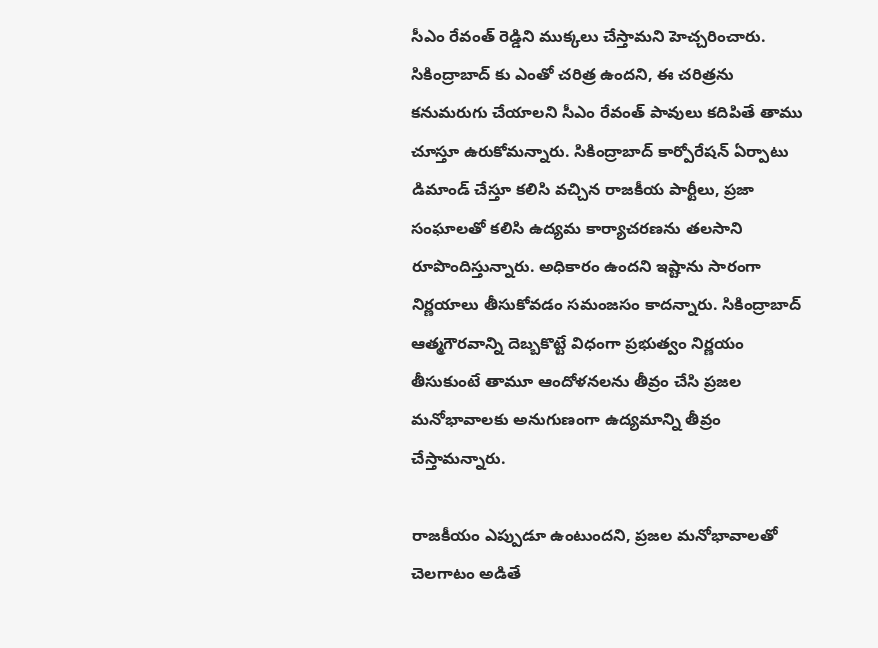సీఎం రేవంత్ రెడ్డిని ముక్క‌లు చేస్తామ‌ని హెచ్చ‌రించారు. సికింద్రాబాద్ కు ఎంతో చ‌రిత్ర ఉంద‌ని, ఈ చరిత్ర‌ను క‌నుమరుగు చేయాల‌ని సీఎం రేవంత్ పావులు క‌దిపితే తాము చూస్తూ ఉరుకోమ‌న్నారు. సికింద్రాబాద్ కార్పోరేష‌న్ ఏర్పాటు డిమాండ్ చేస్తూ క‌లిసి వ‌చ్చిన రాజ‌కీయ పార్టీలు, ప్ర‌జా సంఘాల‌తో క‌లిసి ఉద్య‌మ కార్యాచ‌ర‌ణ‌ను త‌ల‌సాని రూపొందిస్తున్నారు. అధికారం ఉంద‌ని ఇష్టాను సారంగా నిర్ణ‌యాలు తీసుకోవ‌డం స‌మంజ‌సం కాద‌న్నారు. సికింద్రాబాద్ ఆత్మ‌గౌర‌వాన్ని దెబ్బ‌కొట్టే విధంగా ప్ర‌భుత్వం నిర్ణ‌యం తీసుకుంటే తామూ ఆందోళ‌న‌ల‌ను తీవ్రం చేసి ప్ర‌జ‌ల మ‌నోభావాల‌కు అనుగుణంగా ఉద్య‌మాన్ని తీవ్రం చేస్తామ‌న్నారు.

రాజ‌కీయం ఎప్పుడూ ఉంటుంద‌ని, ప్ర‌జ‌ల మ‌నోభావాల‌తో చెల‌గాటం అడితే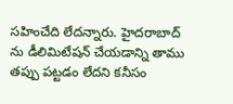స‌హించేది లేద‌న్నారు. హైద‌రాబాద్ ను డీలిమిటేష‌న్ చేయ‌డాన్ని తాము త‌ప్పు ప‌ట్ట‌డం లేద‌ని క‌నీసం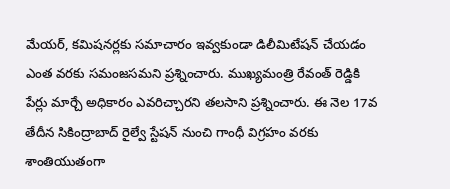మేయ‌ర్, క‌మిష‌నర్ల‌కు స‌మాచారం ఇవ్వ‌కుండా డిలీమిటేష‌న్ చేయ‌డం ఎంత వ‌ర‌కు స‌మంజ‌స‌మ‌ని ప్ర‌శ్నించారు. ముఖ్య‌మంత్రి రేవంత్ రెడ్డికి పేర్లు మార్చే అధికారం ఎవ‌రిచ్చార‌ని త‌ల‌సాని ప్ర‌శ్నించారు. ఈ నెల 17వ తేదీన సికింద్రాబాద్ రైల్వే స్టేష‌న్ నుంచి గాంధీ విగ్ర‌హం వ‌ర‌కు శాంతియుతంగా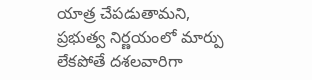యాత్ర చేప‌డుతామ‌ని, ప్ర‌భుత్వ నిర్ణ‌యంలో మార్పు లేక‌పోతే ద‌శ‌ల‌వారిగా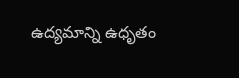ఉద్య‌మాన్ని ఉధృతం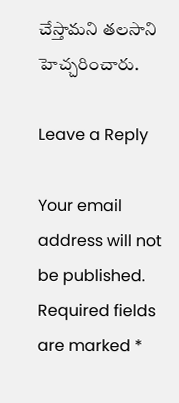చేస్తామ‌ని త‌ల‌సాని హెచ్చ‌రించారు.

Leave a Reply

Your email address will not be published. Required fields are marked *